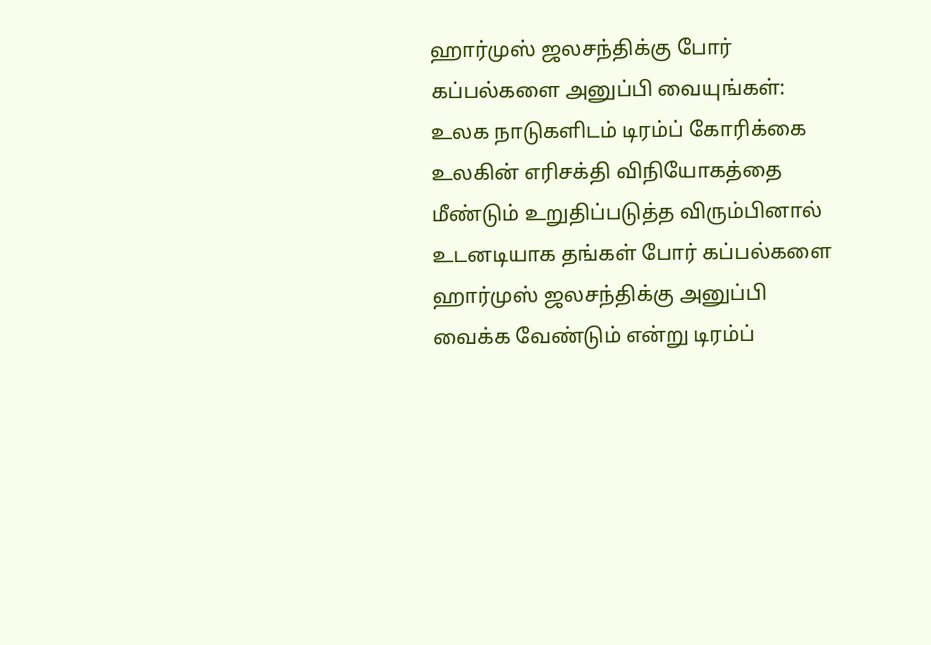ஹார்முஸ் ஜலசந்திக்கு போர் கப்பல்களை அனுப்பி வையுங்கள்: உலக நாடுகளிடம் டிரம்ப் கோரிக்கை
உலகின் எரிசக்தி விநியோகத்தை மீண்டும் உறுதிப்படுத்த விரும்பினால் உடனடியாக தங்கள் போர் கப்பல்களை ஹார்முஸ் ஜலசந்திக்கு அனுப்பி வைக்க வேண்டும் என்று டிரம்ப்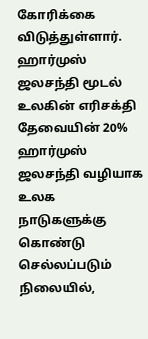கோரிக்கை விடுத்துள்ளார்.
ஹார்முஸ் ஜலசந்தி மூடல் உலகின் எரிசக்தி தேவையின் 20% ஹார்முஸ் ஜலசந்தி வழியாக உலக நாடுகளுக்கு கொண்டு செல்லப்படும் நிலையில்,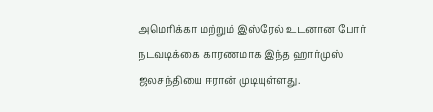அமெரிக்கா மற்றும் இஸ்ரேல் உடனான போர் நடவடிக்கை காரணமாக இந்த ஹார்முஸ் ஜலசந்தியை ஈரான் முடியுள்ளது.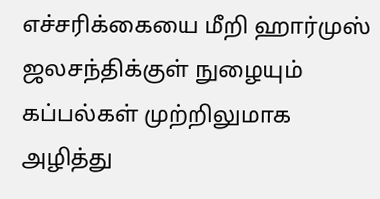எச்சரிக்கையை மீறி ஹார்முஸ் ஜலசந்திக்குள் நுழையும் கப்பல்கள் முற்றிலுமாக அழித்து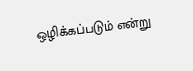ஒழிக்கப்படும் என்று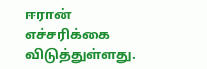ஈரான் எச்சரிக்கை விடுத்துள்ளது.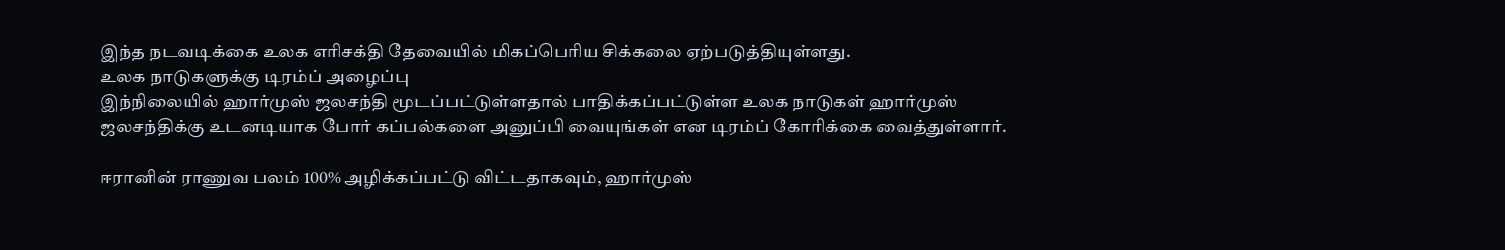இந்த நடவடிக்கை உலக எரிசக்தி தேவையில் மிகப்பெரிய சிக்கலை ஏற்படுத்தியுள்ளது.
உலக நாடுகளுக்கு டிரம்ப் அழைப்பு
இந்நிலையில் ஹார்முஸ் ஜலசந்தி மூடப்பட்டுள்ளதால் பாதிக்கப்பட்டுள்ள உலக நாடுகள் ஹார்முஸ் ஜலசந்திக்கு உடனடியாக போர் கப்பல்களை அனுப்பி வையுங்கள் என டிரம்ப் கோரிக்கை வைத்துள்ளார்.

ஈரானின் ராணுவ பலம் 100% அழிக்கப்பட்டு விட்டதாகவும், ஹார்முஸ்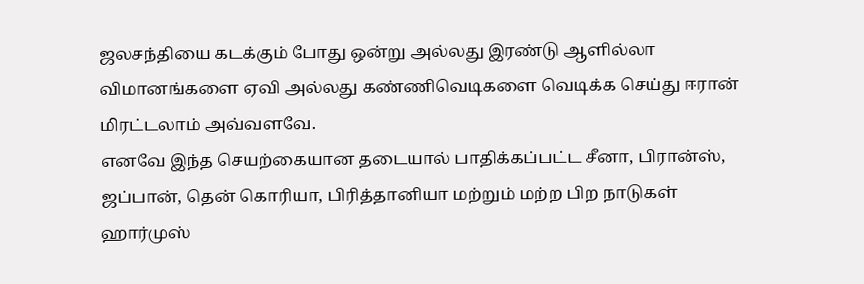ஜலசந்தியை கடக்கும் போது ஒன்று அல்லது இரண்டு ஆளில்லா விமானங்களை ஏவி அல்லது கண்ணிவெடிகளை வெடிக்க செய்து ஈரான் மிரட்டலாம் அவ்வளவே.
எனவே இந்த செயற்கையான தடையால் பாதிக்கப்பட்ட சீனா, பிரான்ஸ், ஜப்பான், தென் கொரியா, பிரித்தானியா மற்றும் மற்ற பிற நாடுகள் ஹார்முஸ்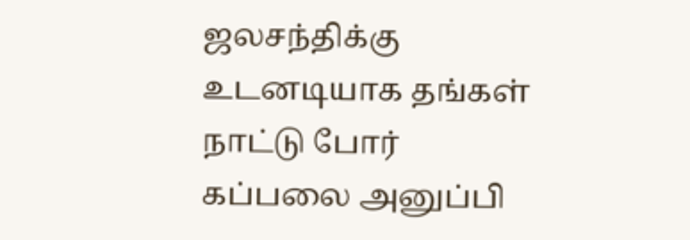ஜலசந்திக்கு உடனடியாக தங்கள் நாட்டு போர் கப்பலை அனுப்பி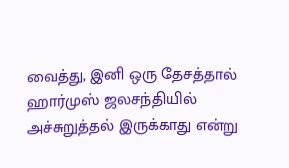வைத்து, இனி ஒரு தேசத்தால் ஹார்முஸ் ஜலசந்தியில் அச்சுறுத்தல் இருக்காது என்று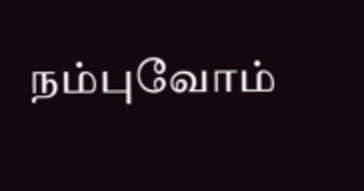நம்புவோம்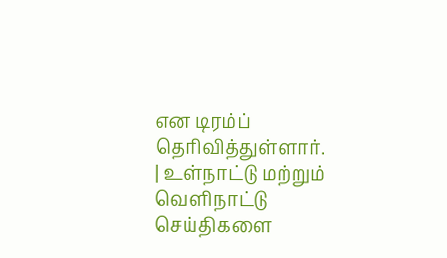என டிரம்ப் தெரிவித்துள்ளார்.
| உள்நாட்டு மற்றும் வெளிநாட்டு செய்திகளை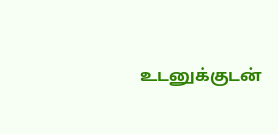உடனுக்குடன்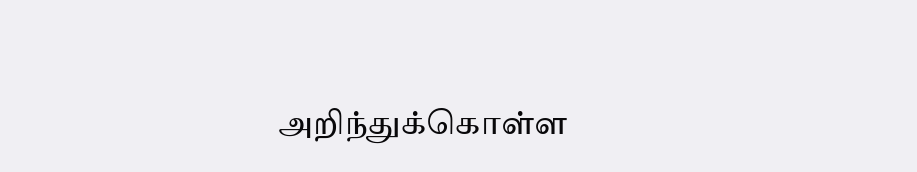அறிந்துக்கொள்ள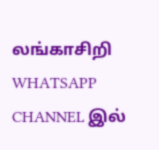லங்காசிறி WHATSAPP CHANNEL இல்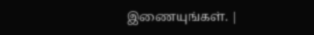இணையுங்கள். |